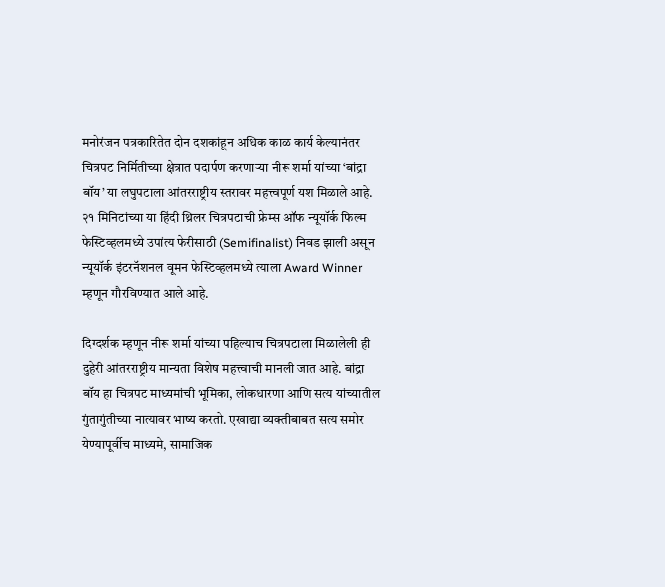मनोरंजन पत्रकारितेत दोन दशकांहून अधिक काळ कार्य केल्यानंतर चित्रपट निर्मितीच्या क्षेत्रात पदार्पण करणाऱ्या नीरू शर्मा यांच्या ‘बांद्रा बॉय’ या लघुपटाला आंतरराष्ट्रीय स्तरावर महत्त्वपूर्ण यश मिळाले आहे. २१ मिनिटांच्या या हिंदी थ्रिलर चित्रपटाची फ्रेम्स ऑफ न्यूयॉर्क फिल्म फेस्टिव्हलमध्ये उपांत्य फेरीसाठी (Semifinalist) निवड झाली असून न्यूयॉर्क इंटरनॅशनल वूमन फेस्टिव्हलमध्ये त्याला Award Winner म्हणून गौरविण्यात आले आहे.

दिग्दर्शक म्हणून नीरू शर्मा यांच्या पहिल्याच चित्रपटाला मिळालेली ही दुहेरी आंतरराष्ट्रीय मान्यता विशेष महत्त्वाची मानली जात आहे. बांद्रा बॉय हा चित्रपट माध्यमांची भूमिका, लोकधारणा आणि सत्य यांच्यातील गुंतागुंतीच्या नात्यावर भाष्य करतो. एखाद्या व्यक्तीबाबत सत्य समोर येण्यापूर्वीच माध्यमे, सामाजिक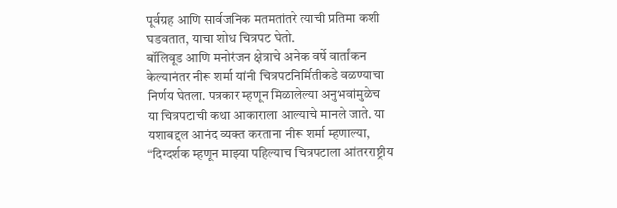पूर्वग्रह आणि सार्वजनिक मतमतांतरे त्याची प्रतिमा कशी घडवतात, याचा शोध चित्रपट घेतो.
बॉलिवूड आणि मनोरंजन क्षेत्राचे अनेक वर्षे वार्तांकन केल्यानंतर नीरू शर्मा यांनी चित्रपटनिर्मितीकडे वळण्याचा निर्णय घेतला. पत्रकार म्हणून मिळालेल्या अनुभवांमुळेच या चित्रपटाची कथा आकाराला आल्याचे मानले जाते. या यशाबद्दल आनंद व्यक्त करताना नीरू शर्मा म्हणाल्या, “दिग्दर्शक म्हणून माझ्या पहिल्याच चित्रपटाला आंतरराष्ट्रीय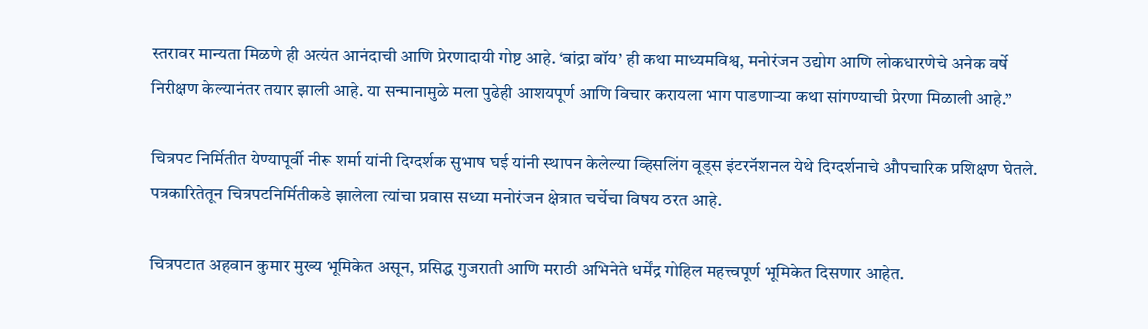स्तरावर मान्यता मिळणे ही अत्यंत आनंदाची आणि प्रेरणादायी गोष्ट आहे. ‘बांद्रा बॉय’ ही कथा माध्यमविश्व, मनोरंजन उद्योग आणि लोकधारणेचे अनेक वर्षे निरीक्षण केल्यानंतर तयार झाली आहे. या सन्मानामुळे मला पुढेही आशयपूर्ण आणि विचार करायला भाग पाडणाऱ्या कथा सांगण्याची प्रेरणा मिळाली आहे.”

चित्रपट निर्मितीत येण्यापूर्वी नीरू शर्मा यांनी दिग्दर्शक सुभाष घई यांनी स्थापन केलेल्या व्हिसलिंग वूड्स इंटरनॅशनल येथे दिग्दर्शनाचे औपचारिक प्रशिक्षण घेतले. पत्रकारितेतून चित्रपटनिर्मितीकडे झालेला त्यांचा प्रवास सध्या मनोरंजन क्षेत्रात चर्चेचा विषय ठरत आहे.

चित्रपटात अहवान कुमार मुख्य भूमिकेत असून, प्रसिद्ध गुजराती आणि मराठी अभिनेते धर्मेंद्र गोहिल महत्त्वपूर्ण भूमिकेत दिसणार आहेत.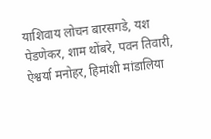याशिवाय लोचन बारसगडे, यश पेडणेकर, शाम थोंबरे, पवन तिवारी, ऐश्वर्या मनोहर, हिमांशी मांडालिया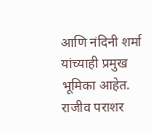आणि नंदिनी शर्मा यांच्याही प्रमुख भूमिका आहेत. राजीव पराशर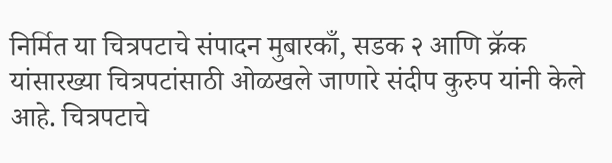निर्मित या चित्रपटाचे संपादन मुबारकाँ, सडक २ आणि क्रॅक यांसारख्या चित्रपटांसाठी ओळखले जाणारे संदीप कुरुप यांनी केले आहे. चित्रपटाचे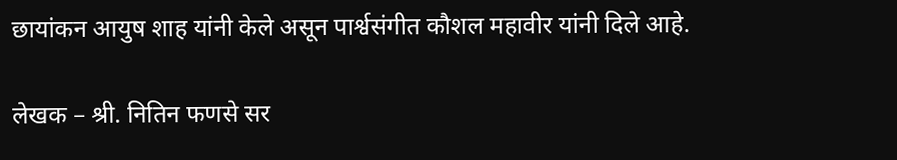छायांकन आयुष शाह यांनी केले असून पार्श्वसंगीत कौशल महावीर यांनी दिले आहे.

लेखक – श्री. नितिन फणसे सर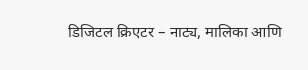डिजिटल क्रिएटर – नाट्य, मालिका आणि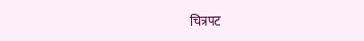चित्रपट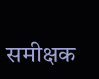समीक्षक